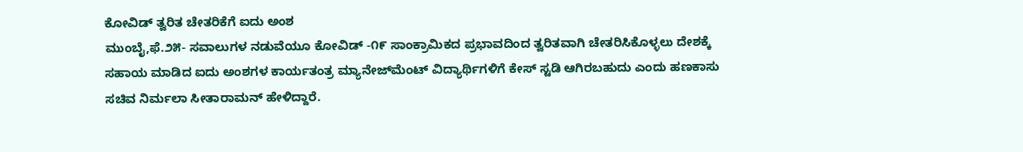ಕೋವಿಡ್ ತ್ವರಿತ ಚೇತರಿಕೆಗೆ ಐದು ಅಂಶ
ಮುಂಬೈ,ಫೆ.೨೫- ಸವಾಲುಗಳ ನಡುವೆಯೂ ಕೋವಿಡ್ -೧೯ ಸಾಂಕ್ರಾಮಿಕದ ಪ್ರಭಾವದಿಂದ ತ್ವರಿತವಾಗಿ ಚೇತರಿಸಿಕೊಳ್ಳಲು ದೇಶಕ್ಕೆ ಸಹಾಯ ಮಾಡಿದ ಐದು ಅಂಶಗಳ ಕಾರ್ಯತಂತ್ರ ಮ್ಯಾನೇಜ್‌ಮೆಂಟ್ ವಿದ್ಯಾರ್ಥಿಗಳಿಗೆ ಕೇಸ್ ಸ್ಟಡಿ ಆಗಿರಬಹುದು ಎಂದು ಹಣಕಾಸು ಸಚಿವ ನಿರ್ಮಲಾ ಸೀತಾರಾಮನ್ ಹೇಳಿದ್ದಾರೆ.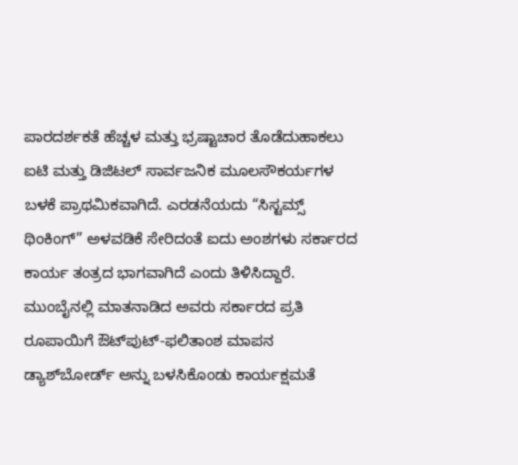ಪಾರದರ್ಶಕತೆ ಹೆಚ್ಚಳ ಮತ್ತು ಭ್ರಷ್ಟಾಚಾರ ತೊಡೆದುಹಾಕಲು ಐಟಿ ಮತ್ತು ಡಿಜಿಟಲ್ ಸಾರ್ವಜನಿಕ ಮೂಲಸೌಕರ್ಯಗಳ ಬಳಕೆ ಪ್ರಾಥಮಿಕವಾಗಿದೆ. ಎರಡನೆಯದು “ಸಿಸ್ಟಮ್ಸ್ ಥಿಂಕಿಂಗ್” ಅಳವಡಿಕೆ ಸೇರಿದಂತೆ ಐದು ಅಂಶಗಳು ಸರ್ಕಾರದ ಕಾರ್ಯ ತಂತ್ರದ ಭಾಗವಾಗಿದೆ ಎಂದು ತಿಳಿಸಿದ್ದಾರೆ.
ಮುಂಬೈನಲ್ಲಿ ಮಾತನಾಡಿದ ಅವರು ಸರ್ಕಾರದ ಪ್ರತಿ ರೂಪಾಯಿಗೆ ಔಟ್‌ಪುಟ್-ಫಲಿತಾಂಶ ಮಾಪನ ಡ್ಯಾಶ್‌ಬೋರ್ಡ್ ಅನ್ನು ಬಳಸಿಕೊಂಡು ಕಾರ್ಯಕ್ಷಮತೆ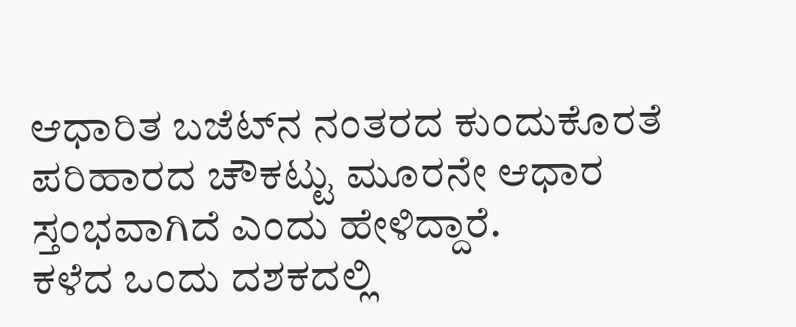ಆಧಾರಿತ ಬಜೆಟ್‌ನ ನಂತರದ ಕುಂದುಕೊರತೆ ಪರಿಹಾರದ ಚೌಕಟ್ಟು ಮೂರನೇ ಆಧಾರ ಸ್ತಂಭವಾಗಿದೆ ಎಂದು ಹೇಳಿದ್ದಾರೆ.
ಕಳೆದ ಒಂದು ದಶಕದಲ್ಲಿ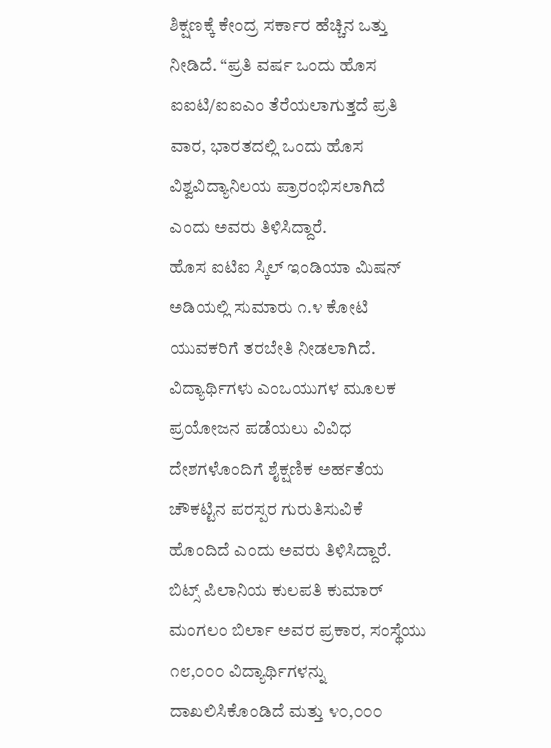ಶಿಕ್ಷಣಕ್ಕೆ ಕೇಂದ್ರ ಸರ್ಕಾರ ಹೆಚ್ಚಿನ ಒತ್ತು ನೀಡಿದೆ. “ಪ್ರತಿ ವರ್ಷ ಒಂದು ಹೊಸ ಐಐಟಿ/ಐಐಎಂ ತೆರೆಯಲಾಗುತ್ತದೆ ಪ್ರತಿ ವಾರ, ಭಾರತದಲ್ಲಿ ಒಂದು ಹೊಸ ವಿಶ್ವವಿದ್ಯಾನಿಲಯ ಪ್ರಾರಂಭಿಸಲಾಗಿದೆ ಎಂದು ಅವರು ತಿಳಿಸಿದ್ದಾರೆ.
ಹೊಸ ಐಟಿಐ ಸ್ಕಿಲ್ ಇಂಡಿಯಾ ಮಿಷನ್ ಅಡಿಯಲ್ಲಿ ಸುಮಾರು ೧.೪ ಕೋಟಿ ಯುವಕರಿಗೆ ತರಬೇತಿ ನೀಡಲಾಗಿದೆ. ವಿದ್ಯಾರ್ಥಿಗಳು ಎಂಒಯುಗಳ ಮೂಲಕ ಪ್ರಯೋಜನ ಪಡೆಯಲು ವಿವಿಧ ದೇಶಗಳೊಂದಿಗೆ ಶೈಕ್ಷಣಿಕ ಅರ್ಹತೆಯ ಚೌಕಟ್ಟಿನ ಪರಸ್ಪರ ಗುರುತಿಸುವಿಕೆ ಹೊಂದಿದೆ ಎಂದು ಅವರು ತಿಳಿಸಿದ್ದಾರೆ.
ಬಿಟ್ಸ್ ಪಿಲಾನಿಯ ಕುಲಪತಿ ಕುಮಾರ್ ಮಂಗಲಂ ಬಿರ್ಲಾ ಅವರ ಪ್ರಕಾರ, ಸಂಸ್ಥೆಯು ೧೮,೦೦೦ ವಿದ್ಯಾರ್ಥಿಗಳನ್ನು ದಾಖಲಿಸಿಕೊಂಡಿದೆ ಮತ್ತು ೪೦,೦೦೦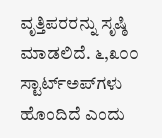ವೃತ್ತಿಪರರನ್ನು ಸೃಷ್ಠಿ ಮಾಡಲಿದೆ. ೬,೩೦೦ ಸ್ಟಾರ್ಟ್‌ಅಪ್‌ಗಳು ಹೊಂದಿದೆ ಎಂದು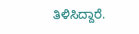ತಿಳಿಸಿದ್ದಾರೆ.